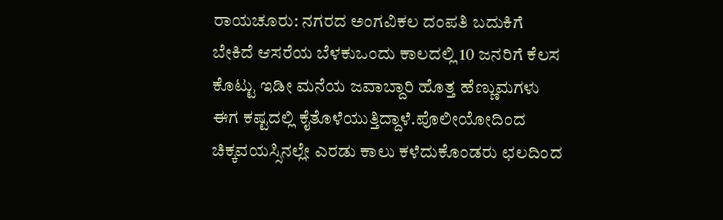ರಾಯಚೂರು: ನಗರದ ಅಂಗವಿಕಲ ದಂಪತಿ ಬದುಕಿಗೆ ಬೇಕಿದೆ ಆಸರೆಯ ಬೆಳಕುಒಂದು ಕಾಲದಲ್ಲಿ 10 ಜನರಿಗೆ ಕೆಲಸ ಕೊಟ್ಟು ಇಡೀ ಮನೆಯ ಜವಾಬ್ದಾರಿ ಹೊತ್ತ ಹೆಣ್ಣುಮಗಳು ಈಗ ಕಷ್ಟದಲ್ಲಿ ಕೈತೊಳೆಯುತ್ತಿದ್ದಾಳೆ.ಪೊಲೀಯೋದಿಂದ ಚಿಕ್ಕವಯಸ್ಸಿನಲ್ಲೇ ಎರಡು ಕಾಲು ಕಳೆದುಕೊಂಡರು ಛಲದಿಂದ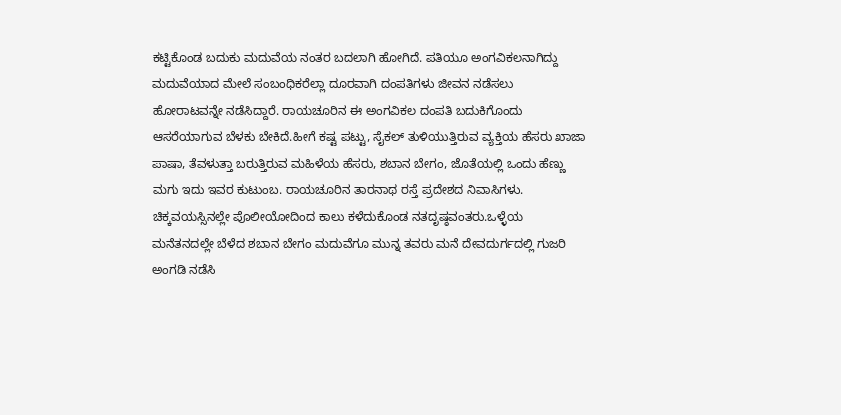ಕಟ್ಟಿಕೊಂಡ ಬದುಕು ಮದುವೆಯ ನಂತರ ಬದಲಾಗಿ ಹೋಗಿದೆ. ಪತಿಯೂ ಅಂಗವಿಕಲನಾಗಿದ್ದು ಮದುವೆಯಾದ ಮೇಲೆ ಸಂಬಂಧಿಕರೆಲ್ಲಾ ದೂರವಾಗಿ ದಂಪತಿಗಳು ಜೀವನ ನಡೆಸಲು ಹೋರಾಟವನ್ನೇ ನಡೆಸಿದ್ದಾರೆ. ರಾಯಚೂರಿನ ಈ ಅಂಗವಿಕಲ ದಂಪತಿ ಬದುಕಿಗೊಂದು ಆಸರೆಯಾಗುವ ಬೆಳಕು ಬೇಕಿದೆ.ಹೀಗೆ ಕಷ್ಟ ಪಟ್ಟು, ಸೈಕಲ್ ತುಳಿಯುತ್ತಿರುವ ವ್ಯಕ್ತಿಯ ಹೆಸರು ಖಾಜಾ ಪಾಷಾ, ತೆವಳುತ್ತಾ ಬರುತ್ತಿರುವ ಮಹಿಳೆಯ ಹೆಸರು, ಶಬಾನ ಬೇಗಂ, ಜೊತೆಯಲ್ಲಿ ಒಂದು ಹೆಣ್ಣು ಮಗು ಇದು ಇವರ ಕುಟುಂಬ. ರಾಯಚೂರಿನ ತಾರನಾಥ ರಸ್ತೆ ಪ್ರದೇಶದ ನಿವಾಸಿಗಳು. ಚಿಕ್ಕವಯಸ್ಸಿನಲ್ಲೇ ಪೊಲೀಯೋದಿಂದ ಕಾಲು ಕಳೆದುಕೊಂಡ ನತದೃಷ್ಠವಂತರು.ಒಳ್ಳೆಯ ಮನೆತನದಲ್ಲೇ ಬೆಳೆದ ಶಬಾನ ಬೇಗಂ ಮದುವೆಗೂ ಮುನ್ನ ತವರು ಮನೆ ದೇವದುರ್ಗದಲ್ಲಿ ಗುಜರಿ ಅಂಗಡಿ ನಡೆಸಿ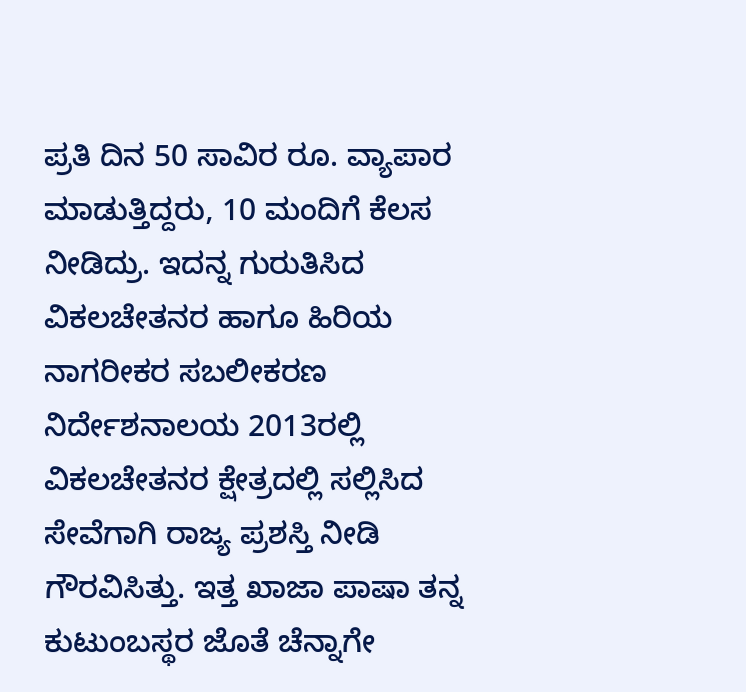ಪ್ರತಿ ದಿನ 50 ಸಾವಿರ ರೂ. ವ್ಯಾಪಾರ ಮಾಡುತ್ತಿದ್ದರು, 10 ಮಂದಿಗೆ ಕೆಲಸ ನೀಡಿದ್ರು. ಇದನ್ನ ಗುರುತಿಸಿದ ವಿಕಲಚೇತನರ ಹಾಗೂ ಹಿರಿಯ ನಾಗರೀಕರ ಸಬಲೀಕರಣ ನಿರ್ದೇಶನಾಲಯ 2013ರಲ್ಲಿ ವಿಕಲಚೇತನರ ಕ್ಷೇತ್ರದಲ್ಲಿ ಸಲ್ಲಿಸಿದ ಸೇವೆಗಾಗಿ ರಾಜ್ಯ ಪ್ರಶಸ್ತಿ ನೀಡಿ ಗೌರವಿಸಿತ್ತು. ಇತ್ತ ಖಾಜಾ ಪಾಷಾ ತನ್ನ ಕುಟುಂಬಸ್ಥರ ಜೊತೆ ಚೆನ್ನಾಗೇ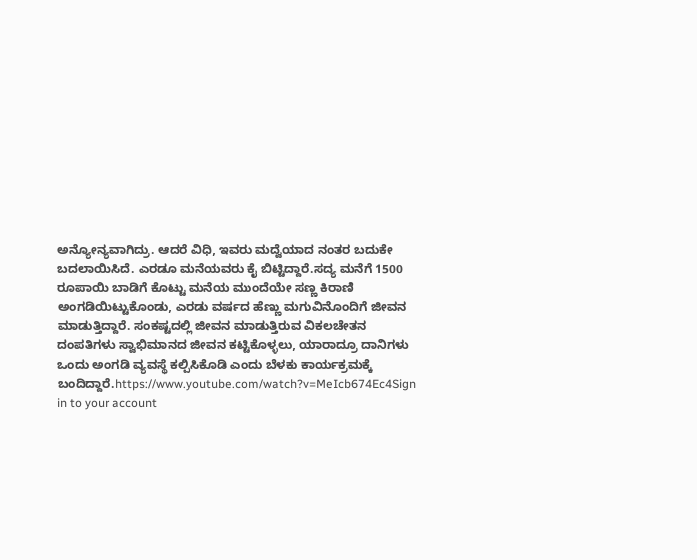ಅನ್ಯೋನ್ಯವಾಗಿದ್ರು. ಆದರೆ ವಿಧಿ, ಇವರು ಮದ್ವೆಯಾದ ನಂತರ ಬದುಕೇ ಬದಲಾಯಿಸಿದೆ. ಎರಡೂ ಮನೆಯವರು ಕೈ ಬಿಟ್ಟಿದ್ದಾರೆ.ಸದ್ಯ ಮನೆಗೆ 1500 ರೂಪಾಯಿ ಬಾಡಿಗೆ ಕೊಟ್ಟು ಮನೆಯ ಮುಂದೆಯೇ ಸಣ್ಣ ಕಿರಾಣಿ ಅಂಗಡಿಯಿಟ್ಟುಕೊಂಡು, ಎರಡು ವರ್ಷದ ಹೆಣ್ಣು ಮಗುವಿನೊಂದಿಗೆ ಜೀವನ ಮಾಡುತ್ತಿದ್ದಾರೆ. ಸಂಕಷ್ಟದಲ್ಲಿ ಜೀವನ ಮಾಡುತ್ತಿರುವ ವಿಕಲಚೇತನ ದಂಪತಿಗಳು ಸ್ವಾಭಿಮಾನದ ಜೀವನ ಕಟ್ಟಿಕೊಳ್ಳಲು, ಯಾರಾದ್ರೂ ದಾನಿಗಳು ಒಂದು ಅಂಗಡಿ ವ್ಯವಸ್ಥೆ ಕಲ್ಪಿಸಿಕೊಡಿ ಎಂದು ಬೆಳಕು ಕಾರ್ಯಕ್ರಮಕ್ಕೆ ಬಂದಿದ್ದಾರೆ.https://www.youtube.com/watch?v=MeIcb674Ec4Sign in to your account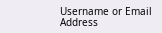Username or Email Address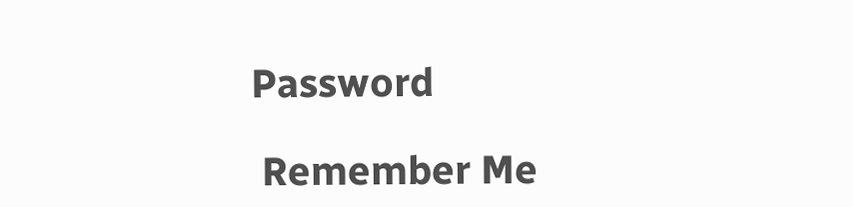Password

 Remember Me